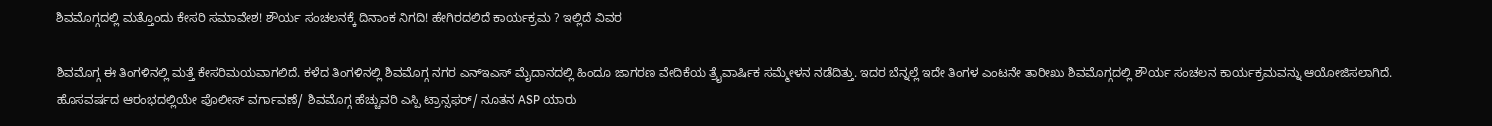ಶಿವಮೊಗ್ಗದಲ್ಲಿ ಮತ್ತೊಂದು ಕೇಸರಿ ಸಮಾವೇಶ! ಶೌರ್ಯ ಸಂಚಲನಕ್ಕೆ ದಿನಾಂಕ ನಿಗದಿ! ಹೇಗಿರದಲಿದೆ ಕಾರ್ಯಕ್ರಮ ? ಇಲ್ಲಿದೆ ವಿವರ

ಶಿವಮೊಗ್ಗ ಈ ತಿಂಗಳಿನಲ್ಲಿ ಮತ್ತೆ ಕೇಸರಿಮಯವಾಗಲಿದೆ. ಕಳೆದ ತಿಂಗಳಿನಲ್ಲಿ ಶಿವಮೊಗ್ಗ ನಗರ ಎನ್ಇಎಸ್ ಮೈದಾನದಲ್ಲಿ ಹಿಂದೂ ಜಾಗರಣ ವೇದಿಕೆಯ ತ್ರೈವಾರ್ಷಿಕ ಸಮ್ಮೇಳನ ನಡೆದಿತ್ತು. ಇದರ ಬೆನ್ನಲ್ಲೆ ಇದೇ ತಿಂಗಳ ಎಂಟನೇ ತಾರೀಖು ಶಿವಮೊಗ್ಗದಲ್ಲಿ ಶೌರ್ಯ ಸಂಚಲನ ಕಾರ್ಯಕ್ರಮವನ್ನು ಆಯೋಜಿಸಲಾಗಿದೆ.  ಹೊಸವರ್ಷದ ಆರಂಭದಲ್ಲಿಯೇ ಪೊಲೀಸ್ ವರ್ಗಾವಣೆ/ ಶಿವಮೊಗ್ಗ ಹೆಚ್ಚುವರಿ ಎಸ್ಪಿ ಟ್ರಾನ್ಸಫರ್/ ನೂತನ ASP ಯಾರು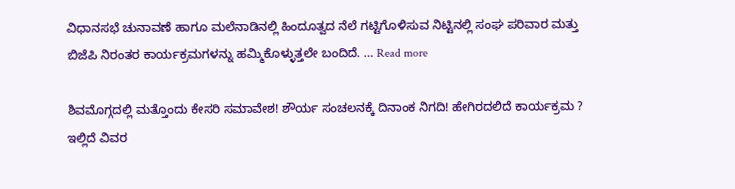ವಿಧಾನಸಭೆ ಚುನಾವಣೆ ಹಾಗೂ ಮಲೆನಾಡಿನಲ್ಲಿ ಹಿಂದೂತ್ವದ ನೆಲೆ ಗಟ್ಟಿಗೊಳಿಸುವ ನಿಟ್ಟಿನಲ್ಲಿ ಸಂಘ ಪರಿವಾರ ಮತ್ತು ಬಿಜೆಪಿ ನಿರಂತರ ಕಾರ್ಯಕ್ರಮಗಳನ್ನು ಹಮ್ಮಿಕೊಳ್ಳುತ್ತಲೇ ಬಂದಿದೆ. … Read more

ಶಿವಮೊಗ್ಗದಲ್ಲಿ ಮತ್ತೊಂದು ಕೇಸರಿ ಸಮಾವೇಶ! ಶೌರ್ಯ ಸಂಚಲನಕ್ಕೆ ದಿನಾಂಕ ನಿಗದಿ! ಹೇಗಿರದಲಿದೆ ಕಾರ್ಯಕ್ರಮ ? ಇಲ್ಲಿದೆ ವಿವರ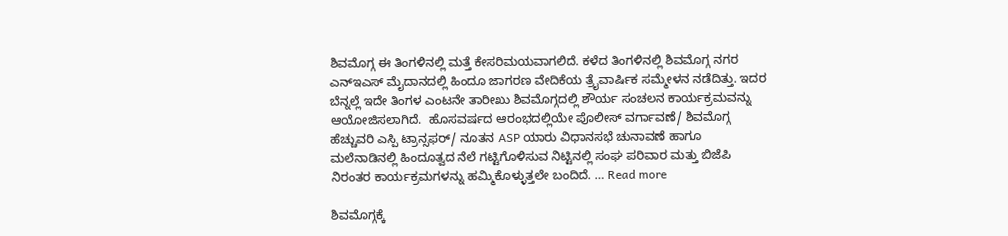ಶಿವಮೊಗ್ಗ ಈ ತಿಂಗಳಿನಲ್ಲಿ ಮತ್ತೆ ಕೇಸರಿಮಯವಾಗಲಿದೆ. ಕಳೆದ ತಿಂಗಳಿನಲ್ಲಿ ಶಿವಮೊಗ್ಗ ನಗರ ಎನ್ಇಎಸ್ ಮೈದಾನದಲ್ಲಿ ಹಿಂದೂ ಜಾಗರಣ ವೇದಿಕೆಯ ತ್ರೈವಾರ್ಷಿಕ ಸಮ್ಮೇಳನ ನಡೆದಿತ್ತು. ಇದರ ಬೆನ್ನಲ್ಲೆ ಇದೇ ತಿಂಗಳ ಎಂಟನೇ ತಾರೀಖು ಶಿವಮೊಗ್ಗದಲ್ಲಿ ಶೌರ್ಯ ಸಂಚಲನ ಕಾರ್ಯಕ್ರಮವನ್ನು ಆಯೋಜಿಸಲಾಗಿದೆ.  ಹೊಸವರ್ಷದ ಆರಂಭದಲ್ಲಿಯೇ ಪೊಲೀಸ್ ವರ್ಗಾವಣೆ/ ಶಿವಮೊಗ್ಗ ಹೆಚ್ಚುವರಿ ಎಸ್ಪಿ ಟ್ರಾನ್ಸಫರ್/ ನೂತನ ASP ಯಾರು ವಿಧಾನಸಭೆ ಚುನಾವಣೆ ಹಾಗೂ ಮಲೆನಾಡಿನಲ್ಲಿ ಹಿಂದೂತ್ವದ ನೆಲೆ ಗಟ್ಟಿಗೊಳಿಸುವ ನಿಟ್ಟಿನಲ್ಲಿ ಸಂಘ ಪರಿವಾರ ಮತ್ತು ಬಿಜೆಪಿ ನಿರಂತರ ಕಾರ್ಯಕ್ರಮಗಳನ್ನು ಹಮ್ಮಿಕೊಳ್ಳುತ್ತಲೇ ಬಂದಿದೆ. … Read more

ಶಿವಮೊಗ್ಗಕ್ಕೆ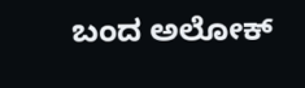ಬಂದ ಅಲೋಕ್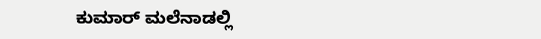ಕುಮಾರ್ ಮಲೆನಾಡಲ್ಲಿ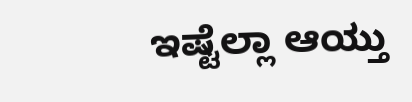ಇಷ್ಟೆಲ್ಲಾ ಆಯ್ತು